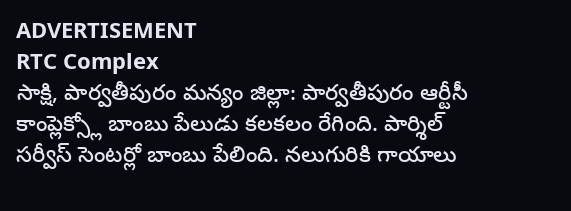ADVERTISEMENT
RTC Complex
సాక్షి, పార్వతీపురం మన్యం జిల్లా: పార్వతీపురం ఆర్టీసీ కాంప్లెక్స్లో బాంబు పేలుడు కలకలం రేగింది. పార్శిల్ సర్వీస్ సెంటర్లో బాంబు పేలింది. నలుగురికి గాయాలు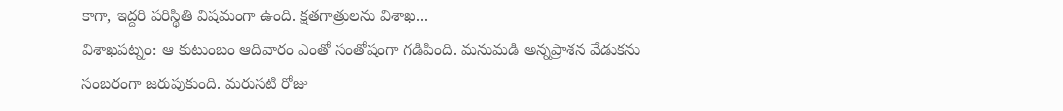కాగా, ఇద్దరి పరిస్థితి విషమంగా ఉంది. క్షతగాత్రులను విశాఖ...
విశాఖపట్నం: ఆ కుటుంబం ఆదివారం ఎంతో సంతోషంగా గడిపింది. మనుమడి అన్నప్రాశన వేడుకను సంబరంగా జరుపుకుంది. మరుసటి రోజు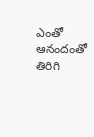ఎంతో ఆనందంతో తిరిగి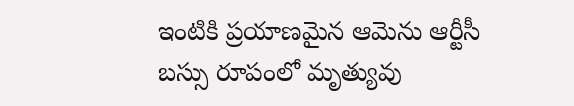ఇంటికి ప్రయాణమైన ఆమెను ఆర్టీసీ బస్సు రూపంలో మృత్యువు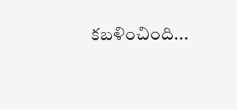కబళించింది...